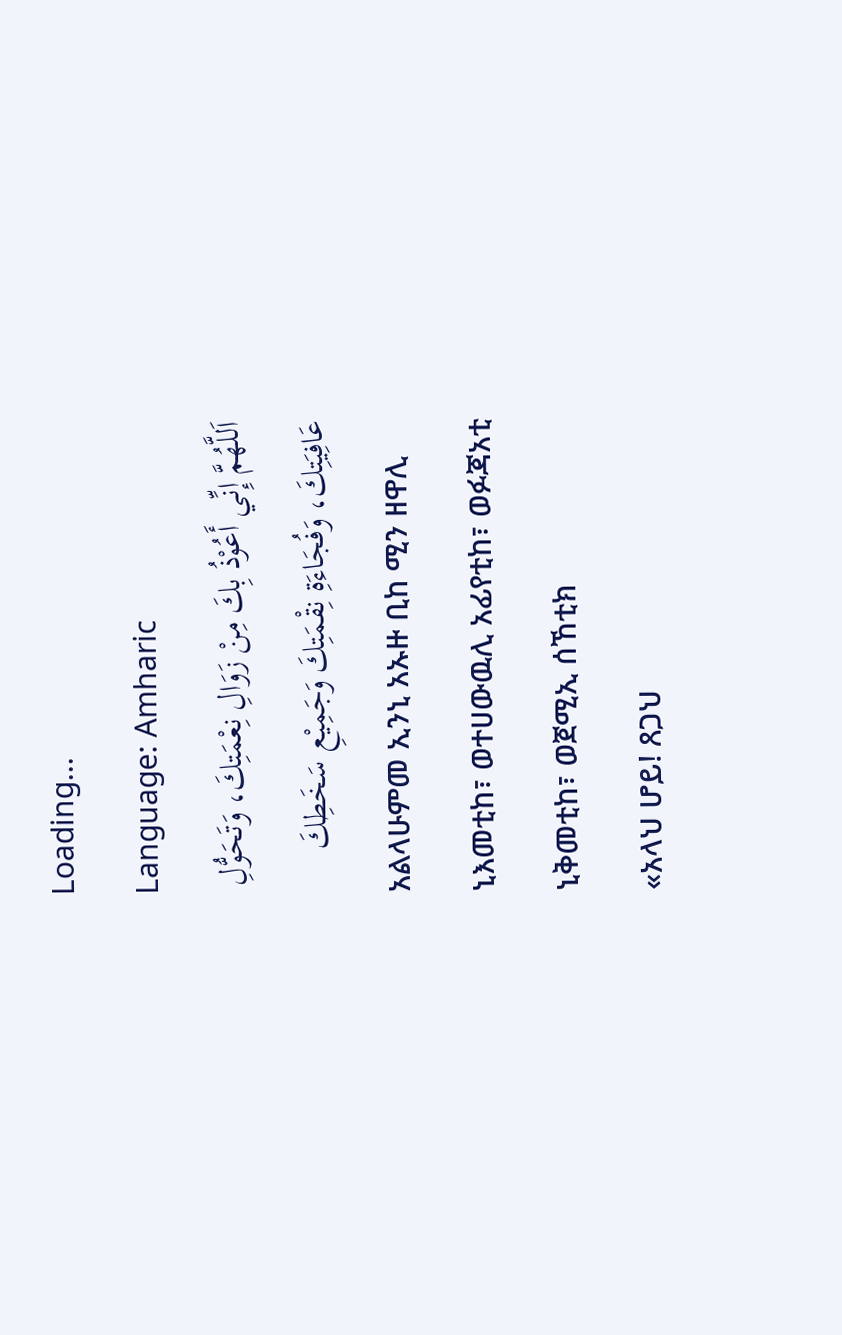Loading...
Language: Amharic
اَللَّهُمَّ إِنِّي أَعُوْذُ بِكَ مِنْ زَوَالِ نِعْمَتِكَ، وَتَحَوُّلِ عَافِيَتِكَ، وَفُجَاءَةِ نِقْمَتِكَ وَجَمِيْعِ سَخَطِكَ
አልላሁምመ ኢንኒ አኡዙ ቢከ ሚን ዘዋሊ ኒእመቲከ፣ ወተሀውዉሊ አፊየቲከ፣ ወፉጃአቲ ኒቅመቲከ፣ ወጀሚኢ ሰኸቲክ
«አላህ ሆይ! ጸጋህ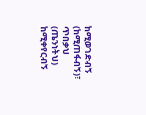ከሚወገድብኝ (ከሚጠፋብኝ)፣ ጥበቃህ (ጤንነትህ) ከሚቀየርብኝ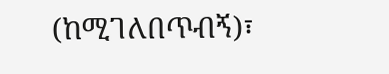(ከሚገለበጥብኝ)፣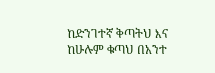ከድንገተኛ ቅጣትህ እና ከሁሉም ቁጣህ በአንተ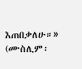እጠበቃለሁ።» (ሙስሊም፡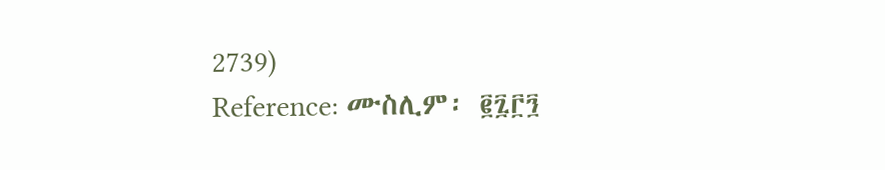2739)
Reference: ሙስሊም፡ ፪፯፫፺